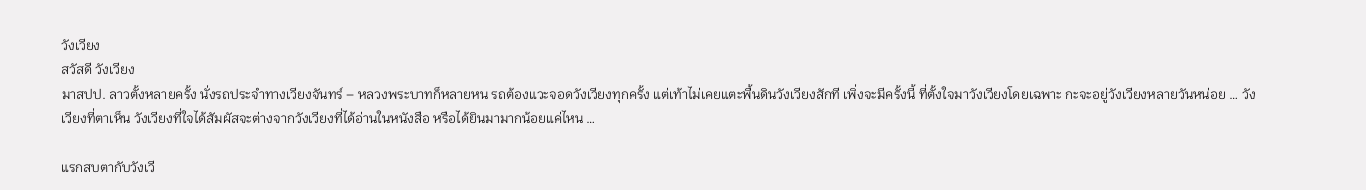วังเวียง
สวัสดี วังเวียง
มาสปป. ลาวตั้งหลายครั้ง นั่งรถประจำทางเวียงจันทร์ – หลวงพระบาทก็หลายหน รถต้องแวะจอดวังเวียงทุกครั้ง แต่เท้าไม่เคยแตะพื้นดินวังเวียงสักที เพิ่งจะมีครั้งนี้ ที่ตั้งใจมาวังเวียงโดยเฉพาะ กะจะอยู่วังเวียงหลายวันหน่อย … วังเวียงที่ตาเห็น วังเวียงที่ใจได้สัมผัสจะต่างจากวังเวียงที่ได้อ่านในหนังสือ หรือได้ยินมามากน้อยแค่ไหน …

แรกสบตากับวังเวี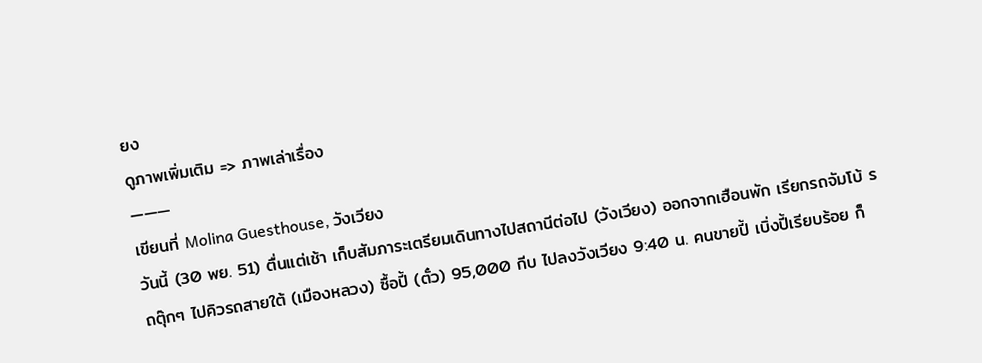ยง
ดูภาพเพิ่มเติม => ภาพเล่าเรื่อง
———
เขียนที่ Molina Guesthouse, วังเวียง
วันนี้ (30 พย. 51) ตื่นแต่เช้า เก็บสัมภาระเตรียมเดินทางไปสถานีต่อไป (วังเวียง) ออกจากเฮือนพัก เรียกรถจัมโบ้ รถตุ๊กๆ ไปคิวรถสายใต้ (เมืองหลวง) ซื้อปี้ (ตั๋ว) 95,000 กีบ ไปลงวังเวียง 9:40 น. คนขายปี้ เบิ่งปี้เรียบร้อย ก็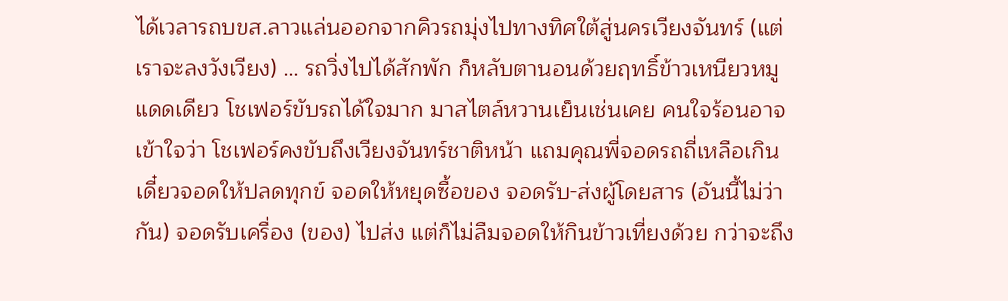ได้เวลารถบขส.ลาวแล่นออกจากคิวรถมุ่งไปทางทิศใต้สู่นครเวียงจันทร์ (แต่เราจะลงวังเวียง) … รถวิ่งไปได้สักพัก ก็หลับตานอนด้วยฤทธิ์ข้าวเหนียวหมูแดดเดียว โชเฟอร์ขับรถได้ใจมาก มาสไตล์หวานเย็นเช่นเคย คนใจร้อนอาจเข้าใจว่า โชเฟอร์คงขับถึงเวียงจันทร์ชาติหน้า แถมคุณพี่จอดรถถี่เหลือเกิน เดี๋ยวจอดให้ปลดทุกข์ จอดให้หยุดซื้อของ จอดรับ-ส่งผู้โดยสาร (อันนี้ไม่ว่ากัน) จอดรับเครื่อง (ของ) ไปส่ง แต่ก็ไม่ลืมจอดให้กินข้าวเที่ยงด้วย กว่าจะถึง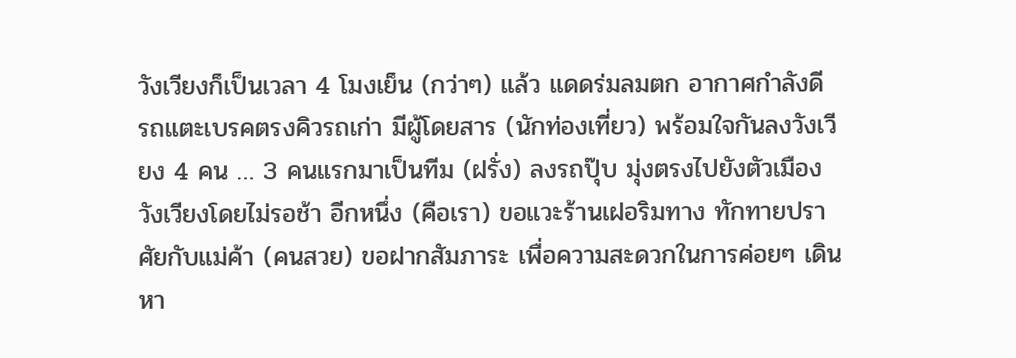วังเวียงก็เป็นเวลา 4 โมงเย็น (กว่าๆ) แล้ว แดดร่มลมตก อากาศกำลังดี รถแตะเบรคตรงคิวรถเก่า มีผู้โดยสาร (นักท่องเที่ยว) พร้อมใจกันลงวังเวียง 4 คน … 3 คนแรกมาเป็นทีม (ฝรั่ง) ลงรถปุ๊บ มุ่งตรงไปยังตัวเมืองวังเวียงโดยไม่รอช้า อีกหนึ่ง (คือเรา) ขอแวะร้านเฝอริมทาง ทักทายปราศัยกับแม่ค้า (คนสวย) ขอฝากสัมภาระ เพื่อความสะดวกในการค่อยๆ เดินหา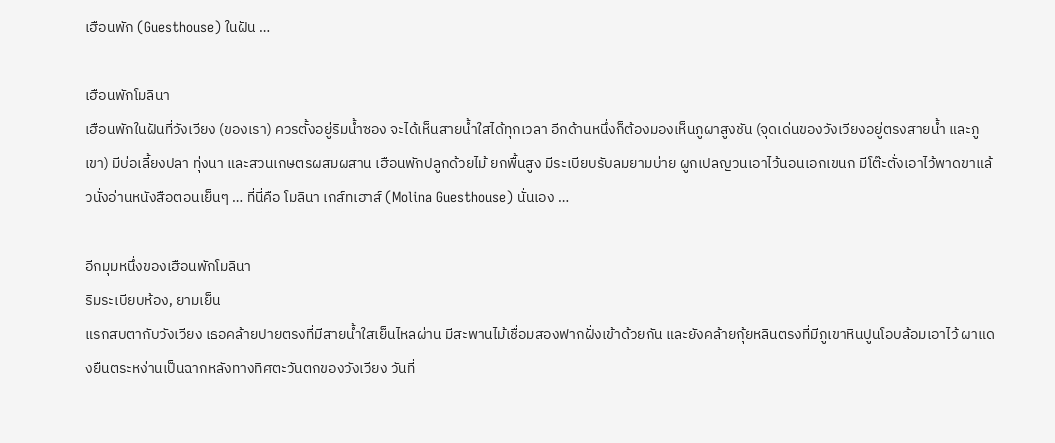เฮือนพัก (Guesthouse) ในฝัน …

เฮือนพักโมลินา
เฮือนพักในฝันที่วังเวียง (ของเรา) ควรตั้งอยู่ริมน้ำซอง จะได้เห็นสายน้ำใสได้ทุกเวลา อีกด้านหนึ่งก็ต้องมองเห็นภูผาสูงชัน (จุดเด่นของวังเวียงอยู่ตรงสายน้ำ และภูเขา) มีบ่อเลี้ยงปลา ทุ่งนา และสวนเกษตรผสมผสาน เฮือนพักปลูกด้วยไม้ ยกพื้นสูง มีระเบียบรับลมยามบ่าย ผูกเปลญวนเอาไว้นอนเอกเขนก มีโต๊ะตั่งเอาไว้พาดขาแล้วนั่งอ่านหนังสือตอนเย็นๆ … ที่นี่คือ โมลินา เกส์ทเฮาส์ (Molina Guesthouse) นั่นเอง …

อีกมุมหนึ่งของเฮือนพักโมลินา
ริมระเบียบห้อง, ยามเย็น
แรกสบตากับวังเวียง เธอคล้ายปายตรงที่มีสายน้ำใสเย็นไหลผ่าน มีสะพานไม้เชื่อมสองฟากฝั่งเข้าด้วยกัน และยังคล้ายกุ้ยหลินตรงที่มีภูเขาหินปูนโอบล้อมเอาไว้ ผาแดงยืนตระหง่านเป็นฉากหลังทางทิศตะวันตกของวังเวียง วันที่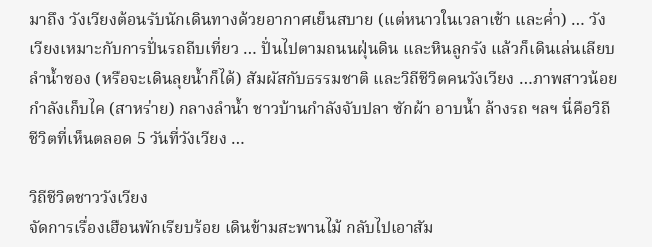มาถึง วังเวียงต้อนรับนักเดินทางด้วยอากาศเย็นสบาย (แต่หนาวในเวลาเช้า และค่ำ) … วังเวียงเหมาะกับการปั่นรถถีบเที่ยว … ปั่นไปตามถนนฝุ่นดิน และหินลูกรัง แล้วก็เดินเล่นเลียบลำน้ำซอง (หรือจะเดินลุยน้ำก็ได้) สัมผัสกับธรรมชาติ และวิถีชีวิตคนวังเวียง …ภาพสาวน้อยกำลังเก็บไค (สาหร่าย) กลางลำน้ำ ชาวบ้านกำลังจับปลา ซักผ้า อาบน้ำ ล้างรถ ฯลฯ นี่คือวิถีชีวิตที่เห็นตลอด 5 วันที่วังเวียง …

วิถีชีวิตชาววังเวียง
จัดการเรื่องเฮือนพักเรียบร้อย เดินข้ามสะพานไม้ กลับไปเอาสัม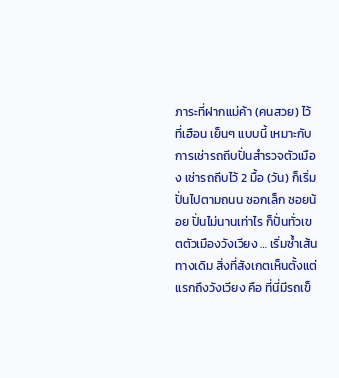ภาระที่ฝากแม่ค้า (คนสวย) ไว้ที่เฮือน เย็นๆ แบบนี้ เหมาะกับการเช่ารถถีบปั่นสำรวจตัวเมือง เช่ารถถีบไว้ 2 มื้อ (วัน) ก็เริ่มปั่นไปตามถนน ซอกเล็ก ซอยน้อย ปั่นไม่นานเท่าไร ก็ปั่นทั่วเขตตัวเมืองวังเวียง … เริ่มซ้ำเส้นทางเดิม สิ่งที่สังเกตเห็นตั้งแต่แรกถึงวังเวียง คือ ที่นี่มีรถเข็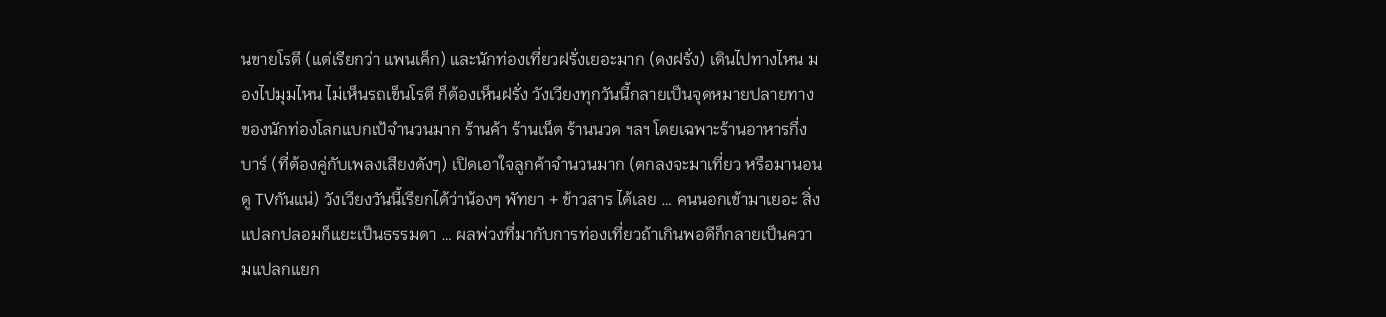นขายโรตี (แต่เรียกว่า แพนเค็ก) และนักท่องเที่ยวฝรั่งเยอะมาก (ดงฝรั่ง) เดินไปทางไหน มองไปมุมไหน ไม่เห็นรถเข็นโรตี ก็ต้องเห็นฝรั่ง วังเวียงทุกวันนี้กลายเป็นจุดหมายปลายทางของนักท่องโลกแบกเป้จำนวนมาก ร้านค้า ร้านเน็ต ร้านนวด ฯลฯ โดยเฉพาะร้านอาหารกึ่งบาร์ (ที่ต้องคู่กับเพลงเสียงดังๆ) เปิดเอาใจลูกค้าจำนวนมาก (ตกลงจะมาเที่ยว หรือมานอนดู TVกันแน่) วังเวียงวันนี้เรียกได้ว่าน้องๆ พัทยา + ข้าวสาร ได้เลย … คนนอกเข้ามาเยอะ สิ่งแปลกปลอมก็แยะเป็นธรรมดา … ผลพ่วงที่มากับการท่องเที่ยวถ้าเกินพอดีก็กลายเป็นความแปลกแยก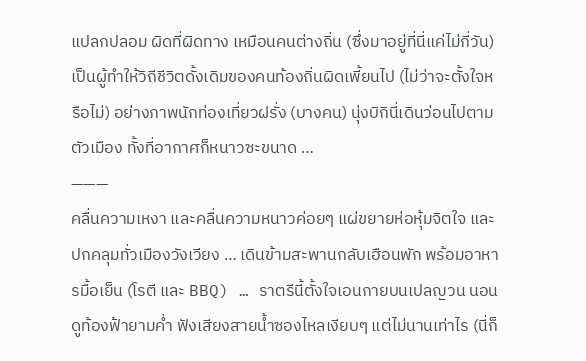แปลกปลอม ผิดที่ผิดทาง เหมือนคนต่างถิ่น (ซึ่งมาอยู่ที่นี่แค่ไม่กี่วัน) เป็นผู้ทำให้วิถีชีวิตดั้งเดิมของคนท้องถิ่นผิดเพี้ยนไป (ไม่ว่าจะตั้งใจหรือไม่) อย่างภาพนักท่องเที่ยวฝรั่ง (บางคน) นุ่งบิกินี่เดินว่อนไปตามตัวเมือง ทั้งที่อากาศก็หนาวซะขนาด …
———
คลื่นความเหงา และคลื่นความหนาวค่อยๆ แผ่ขยายห่อหุ้มจิตใจ และปกคลุมทั่วเมืองวังเวียง … เดินข้ามสะพานกลับเฮือนพัก พร้อมอาหารมื้อเย็น (โรตี และ BBQ) … ราตรีนี้ตั้งใจเอนกายบนเปลญวน นอนดูท้องฟ้ายามค่ำ ฟังเสียงสายน้ำซองไหลเงียบๆ แต่ไม่นานเท่าไร (นี่ก็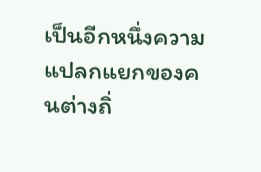เป็นอีกหนึ่งความแปลกแยกของคนต่างถิ่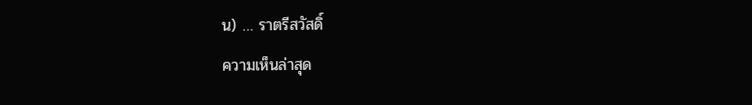น) … ราตรีสวัสดิ์
ความเห็นล่าสุด